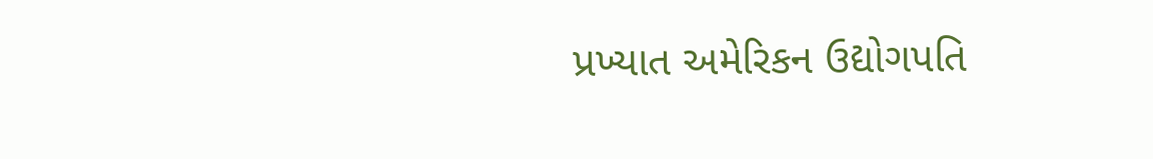પ્રખ્યાત અમેરિકન ઉદ્યોગપતિ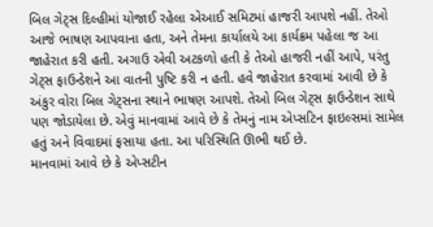બિલ ગેટ્સ દિલ્હીમાં યોજાઈ રહેલા એઆઈ સમિટમાં હાજરી આપશે નહીં. તેઓ આજે ભાષણ આપવાના હતા, અને તેમના કાર્યાલયે આ કાર્યક્રમ પહેલા જ આ જાહેરાત કરી હતી. અગાઉ એવી અટકળો હતી કે તેઓ હાજરી નહીં આપે, પરંતુ ગેટ્સ ફાઉન્ડેશને આ વાતની પુષ્ટિ કરી ન હતી. હવે જાહેરાત કરવામાં આવી છે કે અંકુર વોરા બિલ ગેટ્સના સ્થાને ભાષણ આપશે. તેઓ બિલ ગેટ્સ ફાઉન્ડેશન સાથે પણ જોડાયેલા છે. એવું માનવામાં આવે છે કે તેમનું નામ એપ્સટિન ફાઇલ્સમાં સામેલ હતું અને વિવાદમાં ફસાયા હતા. આ પરિસ્થિતિ ઊભી થઈ છે.
માનવામાં આવે છે કે એપ્સટીન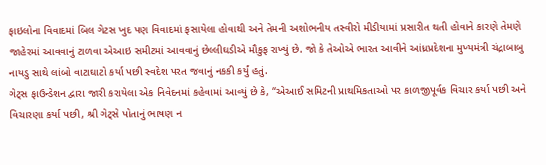ફાઇલોના વિવાદમાં બિલ ગેટસ ખુદ પણ વિવાદમાં ફસાયેલા હોવાથી અને તેમની અશોભનીય તસ્વીરો મીડીયામાં પ્રસારીત થતી હોવાને કારણે તેમણે જાહેરમાં આવવાનું ટાળવા એઆઇ સમીટમાં આવવાનું છેલ્લીઘડીએ મૌકુફ રાખ્યું છે. જો કે તેઓએ ભારત આવીને આંધ્રપ્રદેશના મુખ્યમંત્રી ચંદ્રાબાબુ નાયડુ સાથે લાંબો વાટાઘાટો કર્યા પછી સ્વદેશ પરત જવાનું નકકી કર્યું હતું.
ગેટ્સ ફાઉન્ડેશન દ્વારા જારી કરાયેલા એક નિવેદનમાં કહેવામાં આવ્યું છે કે, “એઆઈ સમિટની પ્રાથમિકતાઓ પર કાળજીપૂર્વક વિચાર કર્યા પછી અને વિચારણા કર્યા પછી, શ્રી ગેટ્સે પોતાનું ભાષણ ન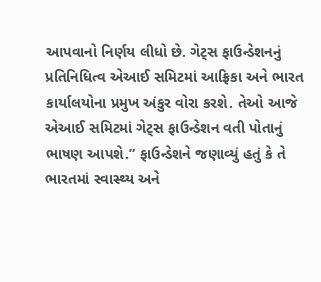આપવાનો નિર્ણય લીધો છે. ગેટ્સ ફાઉન્ડેશનનું પ્રતિનિધિત્વ એઆઈ સમિટમાં આફ્રિકા અને ભારત કાર્યાલયોના પ્રમુખ અંકુર વોરા કરશે. તેઓ આજે એઆઈ સમિટમાં ગેટ્સ ફાઉન્ડેશન વતી પોતાનું ભાષણ આપશે.” ફાઉન્ડેશને જણાવ્યું હતું કે તે ભારતમાં સ્વાસ્થ્ય અને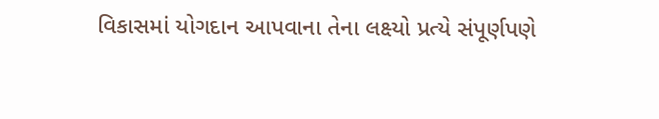વિકાસમાં યોગદાન આપવાના તેના લક્ષ્યો પ્રત્યે સંપૂર્ણપણે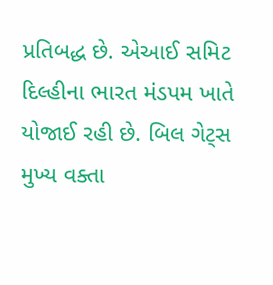પ્રતિબદ્ધ છે. એઆઈ સમિટ દિલ્હીના ભારત મંડપમ ખાતે યોજાઈ રહી છે. બિલ ગેટ્સ મુખ્ય વક્તા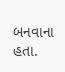બનવાના હતા.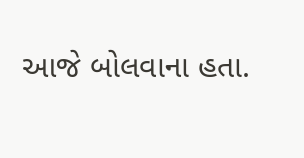આજે બોલવાના હતા.